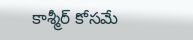కాశ్మీర్ కోసమే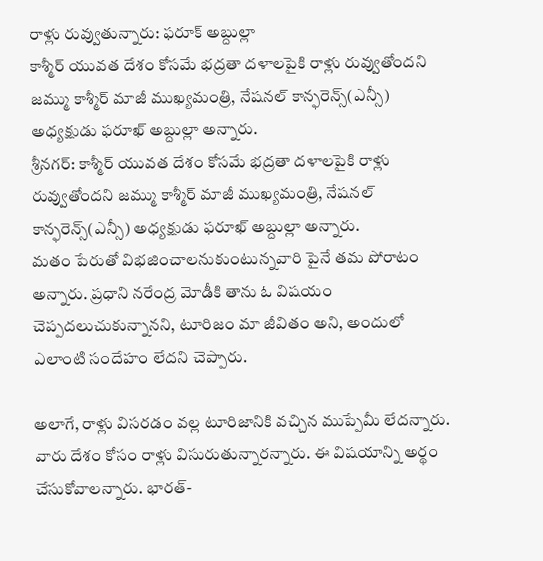రాళ్లు రువ్వుతున్నారు: ఫరూక్ అబ్దుల్లా
కాశ్మీర్ యువత దేశం కోసమే భద్రతా దళాలపైకి రాళ్లు రువ్వుతోందని జమ్ము కాశ్మీర్ మాజీ ముఖ్యమంత్రి, నేషనల్ కాన్ఫరెన్స్(ఎన్సీ) అధ్యక్షుడు ఫరూఖ్ అబ్దుల్లా అన్నారు.
శ్రీనగర్: కాశ్మీర్ యువత దేశం కోసమే భద్రతా దళాలపైకి రాళ్లు రువ్వుతోందని జమ్ము కాశ్మీర్ మాజీ ముఖ్యమంత్రి, నేషనల్ కాన్ఫరెన్స్(ఎన్సీ) అధ్యక్షుడు ఫరూఖ్ అబ్దుల్లా అన్నారు.
మతం పేరుతో విభజించాలనుకుంటున్నవారి పైనే తమ పోరాటం అన్నారు. ప్రధాని నరేంద్ర మోడీకి తాను ఓ విషయం చెప్పదలుచుకున్నానని, టూరిజం మా జీవితం అని, అందులో ఎలాంటి సందేహం లేదని చెప్పారు.

అలాగే, రాళ్లు విసరడం వల్ల టూరిజానికి వచ్చిన ముప్పేమీ లేదన్నారు. వారు దేశం కోసం రాళ్లు విసురుతున్నారన్నారు. ఈ విషయాన్ని అర్థం చేసుకోవాలన్నారు. భారత్-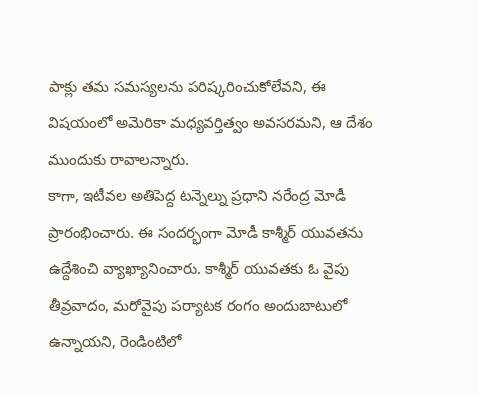పాక్లు తమ సమస్యలను పరిష్కరించుకోలేవని, ఈ విషయంలో అమెరికా మధ్యవర్తిత్వం అవసరమని, ఆ దేశం ముందుకు రావాలన్నారు.
కాగా, ఇటీవల అతిపెద్ద టన్నెల్ను ప్రధాని నరేంద్ర మోడీ ప్రారంభించారు. ఈ సందర్భంగా మోడీ కాశ్మీర్ యువతను ఉద్దేశించి వ్యాఖ్యానించారు. కాశ్మీర్ యువతకు ఓ వైపు తీవ్రవాదం, మరోవైపు పర్యాటక రంగం అందుబాటులో ఉన్నాయని, రెండింటిలో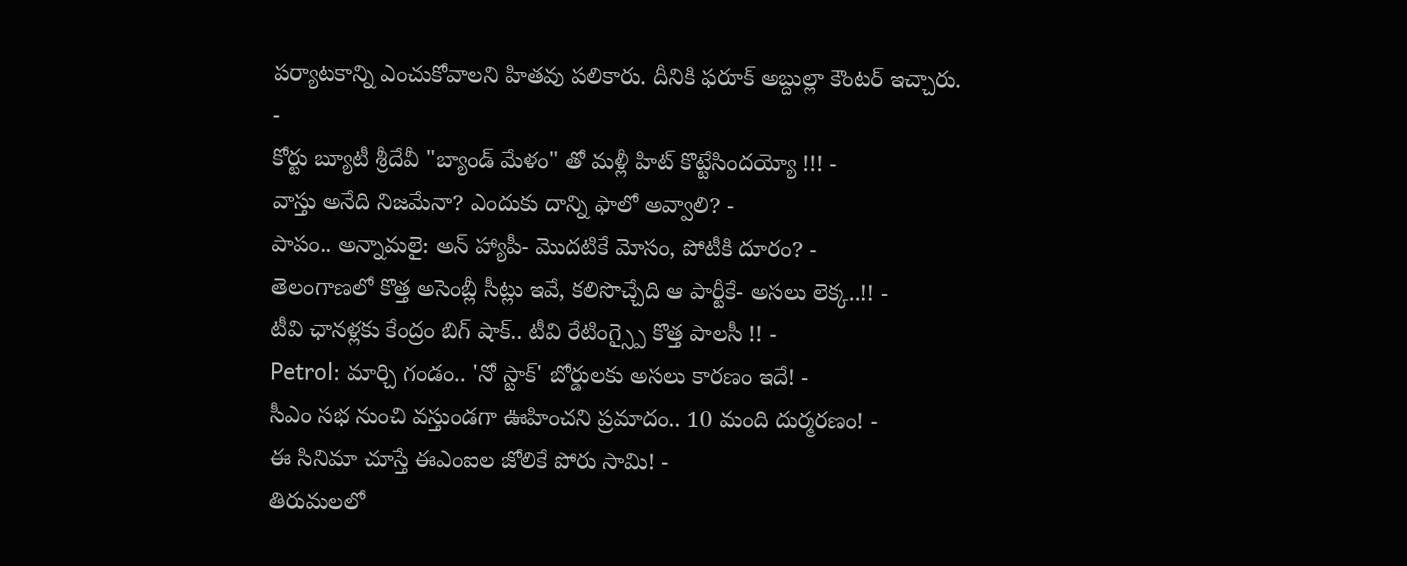పర్యాటకాన్ని ఎంచుకోవాలని హితవు పలికారు. దీనికి ఫరూక్ అబ్దుల్లా కౌంటర్ ఇచ్చారు.
-
కోర్టు బ్యూటీ శ్రీదేవీ "బ్యాండ్ మేళం" తో మళ్లీ హిట్ కొట్టేసిందయ్యో !!! -
వాస్తు అనేది నిజమేనా? ఎందుకు దాన్ని ఫాలో అవ్వాలి? -
పాపం.. అన్నామలై: అన్ హ్యాపీ- మొదటికే మోసం, పోటీకి దూరం? -
తెలంగాణలో కొత్త అసెంబ్లీ సీట్లు ఇవే, కలిసొచ్చేది ఆ పార్టీకే- అసలు లెక్క..!! -
టీవి ఛానళ్లకు కేంద్రం బిగ్ షాక్.. టీవి రేటింగ్స్పై కొత్త పాలసీ !! -
Petrol: మార్చి గండం.. 'నో స్టాక్' బోర్డులకు అసలు కారణం ఇదే! -
సీఎం సభ నుంచి వస్తుండగా ఊహించని ప్రమాదం.. 10 మంది దుర్మరణం! -
ఈ సినిమా చూస్తే ఈఎంఐల జోలికే పోరు సామి! -
తిరుమలలో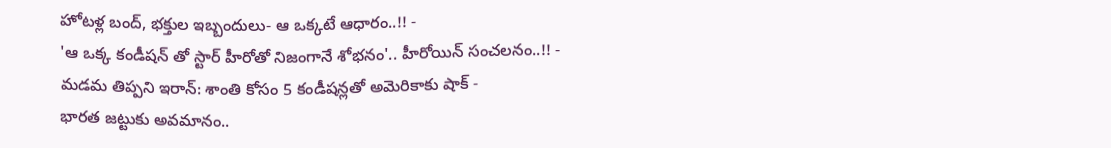హోటళ్ల బంద్, భక్తుల ఇబ్బందులు- ఆ ఒక్కటే ఆధారం..!! -
'ఆ ఒక్క కండీషన్ తో స్టార్ హీరోతో నిజంగానే శోభనం'.. హీరోయిన్ సంచలనం..!! -
మడమ తిప్పని ఇరాన్: శాంతి కోసం 5 కండీషన్లతో అమెరికాకు షాక్ -
భారత జట్టుకు అవమానం..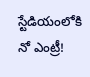స్టేడియంలోకి నో ఎంట్రీ!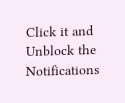Click it and Unblock the Notifications